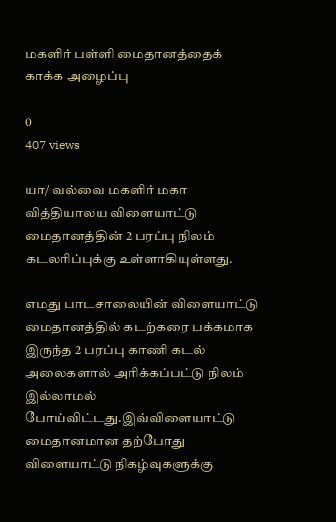மகளிர் பள்ளி மைதானத்தைக் காக்க அழைப்பு

0
407 views

யா/ வல்வை மகளிர் மகா வித்தியாலய விளையாட்டு மைதானத்தின் 2 பரப்பு நிலம் கடலரிப்புக்கு உள்ளாகியுள்ளது.

எமது பாடசாலையின் விளையாட்டு மைதானத்தில் கடற்கரை பக்கமாக இருந்த 2 பரப்பு காணி கடல் அலைகளால் அரிக்கப்பட்டு நிலம் இல்லாமல் போய்விட்டது.இவ்விளையாட்டு மைதானமான தற்போது விளையாட்டு நிகழ்வுகளுக்கு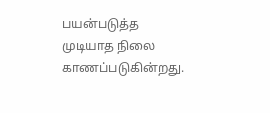பயன்படுத்த முடியாத நிலை காணப்படுகின்றது.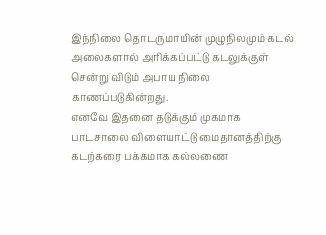இந்நிலை தொடருமாயின் முழுநிலமும் கடல் அலைகளால் அரிக்கப்பட்டு கடலுக்குள் சென்று விடும் அபாய நிலை காணப்படுகின்றது.
எனவே இதனை தடுக்கும் முகமாக பாடசாலை விளையாட்டு மைதானத்திற்கு கடற்கரை பக்கமாக கல்லணை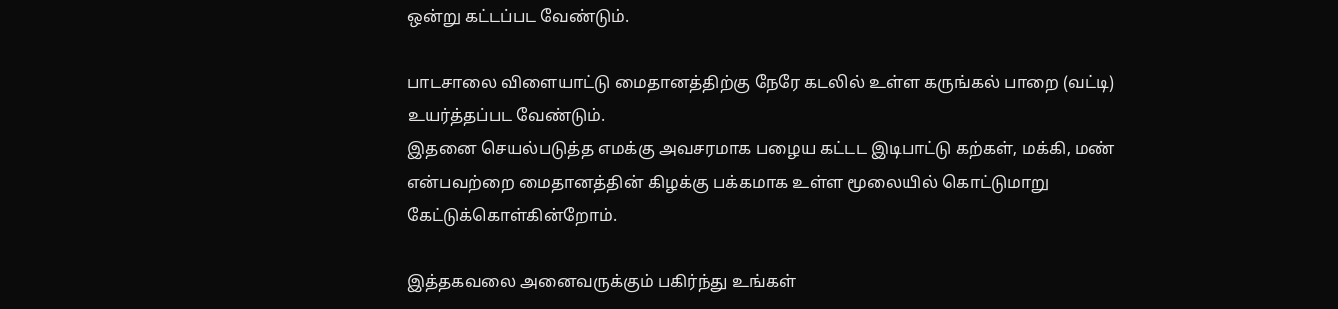ஒன்று கட்டப்பட வேண்டும்.

பாடசாலை விளையாட்டு மைதானத்திற்கு நேரே கடலில் உள்ள கருங்கல் பாறை (வட்டி) உயர்த்தப்பட வேண்டும்.
இதனை செயல்படுத்த எமக்கு அவசரமாக பழைய கட்டட இடிபாட்டு கற்கள், மக்கி, மண் என்பவற்றை மைதானத்தின் கிழக்கு பக்கமாக உள்ள மூலையில் கொட்டுமாறு கேட்டுக்கொள்கின்றோம்.

இத்தகவலை அனைவருக்கும் பகிர்ந்து உங்கள்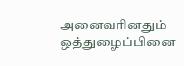அனைவரினதும் ஒத்துழைப்பினை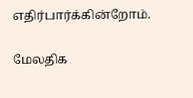எதிர்பார்க்கின்றோம்.

மேலதிக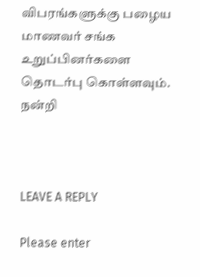விபரங்களுக்கு பழைய மாணவர் சங்க உறுப்பினர்களை தொடர்பு கொள்ளவும்.
நன்றி



LEAVE A REPLY

Please enter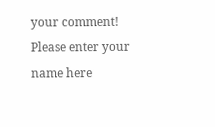your comment!
Please enter your name here